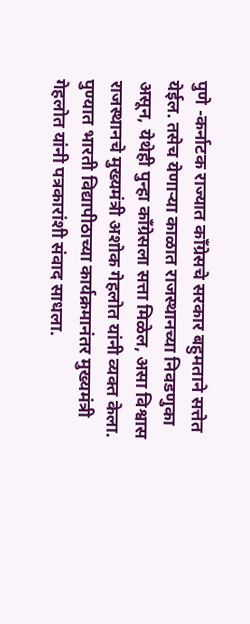पुणे -कर्नाटक राज्यात कॉंग्रेसचे सरकार बहुमताने सत्तेत येईल. तसेच येणाऱ्या काळात राजस्थानच्या निवडणुका असून, येथेही पुन्हा कॉंग्रेसला सत्ता मिळेल, असा विश्वास राजस्थानचे मुख्यमंत्री अशोक गेहलोत यांनी व्यक्त केला. पुण्यात भारती विद्यापीठाच्या कार्यक्रमानंतर मुख्यमंत्री गेहलोत यांनी पत्रकारांशी संवाद साधला.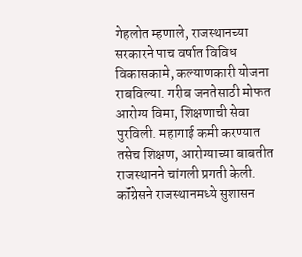गेहलोत म्हणाले, राजस्थानच्या सरकारने पाच वर्षात विविध विकासकामे, कल्याणकारी योजना राबविल्या. गरीब जनतेसाठी मोफत आरोग्य विमा, शिक्षणाची सेवा पुरविली. महागाई कमी करण्यात तसेच शिक्षण, आरोग्याच्या बाबतीत राजस्थानने चांगली प्रगती केली. कॉंग्रेसने राजस्थानमध्ये सुशासन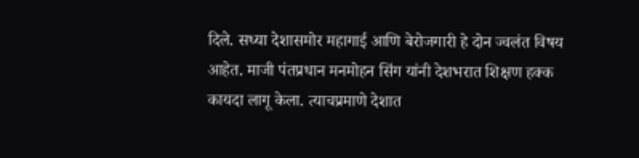दिले. सध्या देशासमोर महागाई आणि बेरोजगारी हे दोन ज्वलंत विषय आहेत. माजी पंतप्रधान मनमोहन सिंग यांनी देशभरात शिक्षण हक्क कायदा लागू केला. त्याचप्रमाणे देशात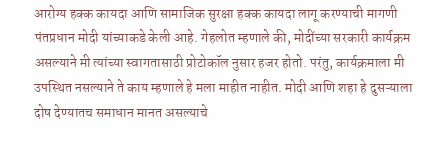आरोग्य हक्क कायदा आणि सामाजिक सुरक्षा हक्क कायदा लागू करण्याची मागणी पंतप्रधान मोदी यांच्याकडे केली आहे. गेहलोत म्हणाले की, मोदींच्या सरकारी कार्यक्रम असल्याने मी त्यांच्या स्वागतासाठी प्रोटोकॉल नुसार हजर होतो. परंतु, कार्यक्रमाला मी उपस्थित नसल्याने ते काय म्हणाले हे मला माहीत नाहीत. मोदी आणि शहा हे दुसऱ्याला दोष देण्यातच समाधान मानत असल्याचे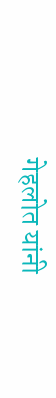गेहलोत यांनी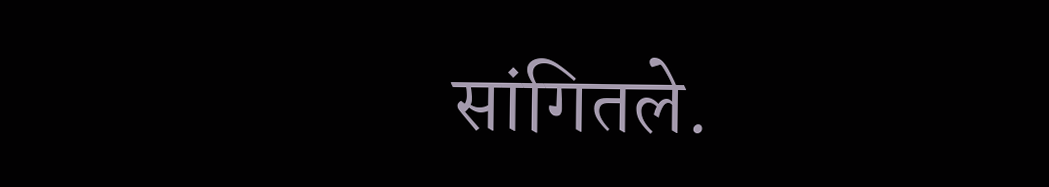सांगितले.